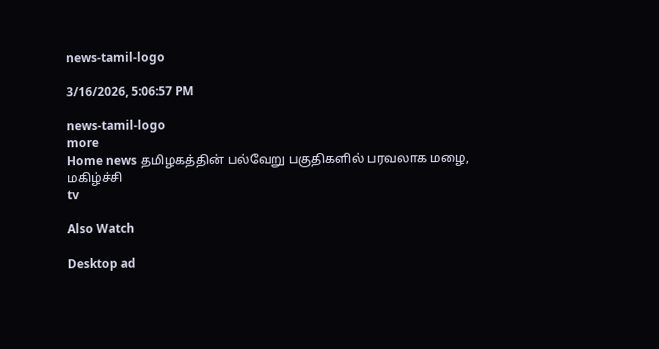news-tamil-logo

3/16/2026, 5:06:57 PM

news-tamil-logo
more
Home news தமிழகத்தின் பல்வேறு பகுதிகளில் பரவலாக மழை, மகிழ்ச்சி
tv

Also Watch

Desktop ad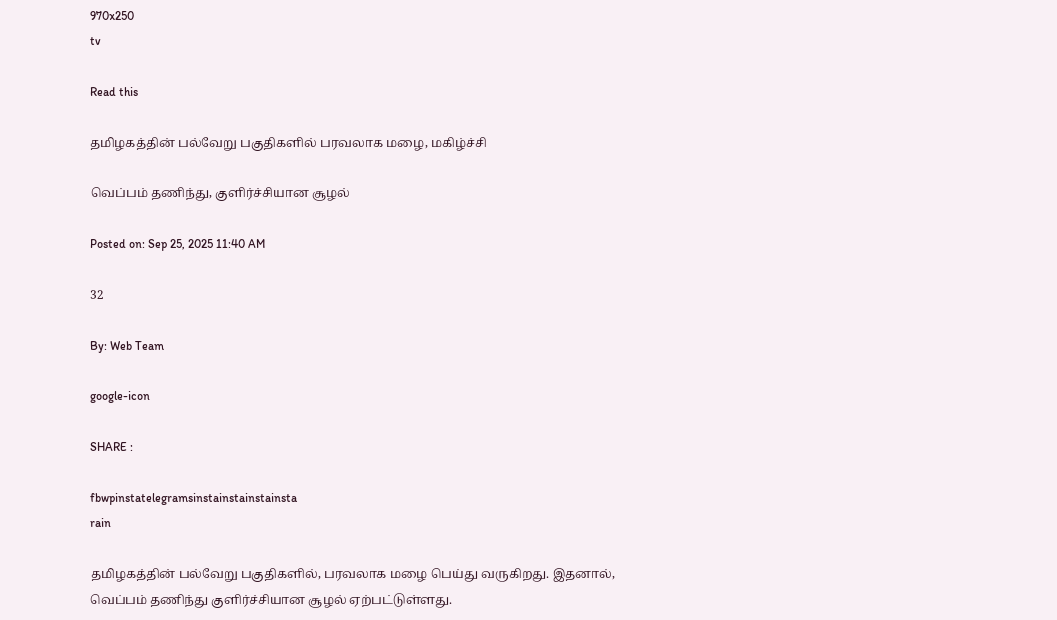970x250
tv

Read this

தமிழகத்தின் பல்வேறு பகுதிகளில் பரவலாக மழை, மகிழ்ச்சி

வெப்பம் தணிந்து, குளிர்ச்சியான சூழல்

Posted on: Sep 25, 2025 11:40 AM

32

By: Web Team

google-icon

SHARE :

fbwpinstatelegramsinstainstainstainsta
rain

தமிழகத்தின் பல்வேறு பகுதிகளில், பரவலாக மழை பெய்து வருகிறது. இதனால், வெப்பம் தணிந்து குளிர்ச்சியான சூழல் ஏற்பட்டுள்ளது.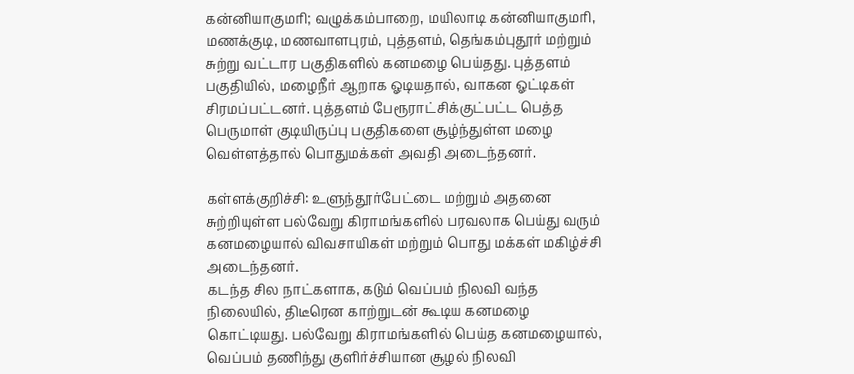கன்னியாகுமரி; வழுக்கம்பாறை, மயிலாடி கன்னியாகுமரி, மணக்குடி, மணவாளபுரம், புத்தளம், தெங்கம்புதூர் மற்றும் சுற்று வட்டார பகுதிகளில் கனமழை பெய்தது. புத்தளம் பகுதியில், மழைநீர் ஆறாக ஓடியதால், வாகன ஓட்டிகள் சிரமப்பட்டனர். புத்தளம் பேரூராட்சிக்குட்பட்ட பெத்த பெருமாள் குடியிருப்பு பகுதிகளை சூழ்ந்துள்ள மழை வெள்ளத்தால் பொதுமக்கள் அவதி அடைந்தனர்.

கள்ளக்குறிச்சி: உளுந்தூர்பேட்டை மற்றும் அதனை சுற்றியுள்ள பல்வேறு கிராமங்களில் பரவலாக பெய்து வரும் கனமழையால் விவசாயிகள் மற்றும் பொது மக்கள் மகிழ்ச்சி அடைந்தனர்.
கடந்த சில நாட்களாக, கடும் வெப்பம் நிலவி வந்த நிலையில், திடீரென காற்றுடன் கூடிய கனமழை கொட்டியது. பல்வேறு கிராமங்களில் பெய்த கனமழையால், வெப்பம் தணிந்து குளிர்ச்சியான சூழல் நிலவி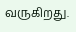வருகிறது.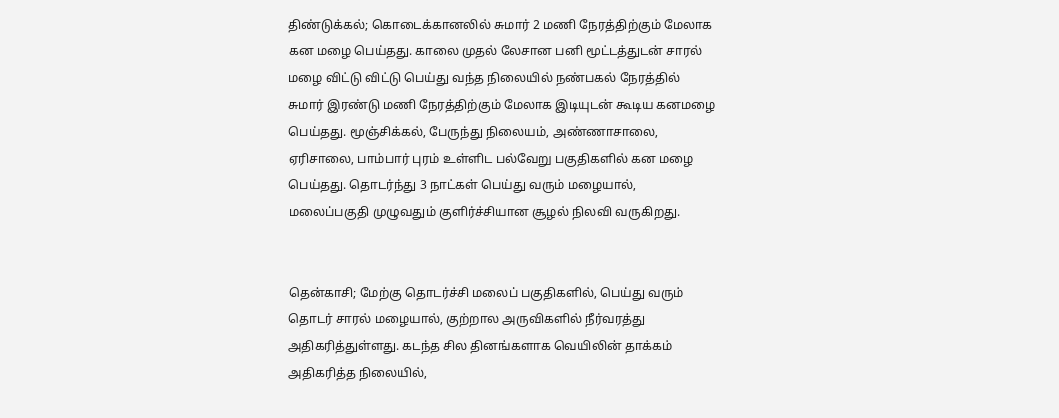திண்டுக்கல்; கொடைக்கானலில் சுமார் 2 மணி நேரத்திற்கும் மேலாக கன மழை பெய்தது. காலை முதல் லேசான பனி மூட்டத்துடன் சாரல் மழை விட்டு விட்டு பெய்து வந்த நிலையில் நண்பகல் நேரத்தில் சுமார் இரண்டு மணி நேரத்திற்கும் மேலாக இடியுடன் கூடிய கனமழை பெய்தது. மூஞ்சிக்கல், பேருந்து நிலையம், அண்ணாசாலை, ஏரிசாலை, பாம்பார் புரம் உள்ளிட பல்வேறு பகுதிகளில் கன மழை பெய்தது. தொடர்ந்து 3 நாட்கள் பெய்து வரும் மழையால், மலைப்பகுதி முழுவதும் குளிர்ச்சியான சூழல் நிலவி வருகிறது.


தென்காசி; மேற்கு தொடர்ச்சி மலைப் பகுதிகளில், பெய்து வரும் தொடர் சாரல் மழையால், குற்றால அருவிகளில் நீர்வரத்து அதிகரித்துள்ளது. கடந்த சில தினங்களாக வெயிலின் தாக்கம்
அதிகரித்த நிலையில்,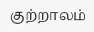குற்றாலம்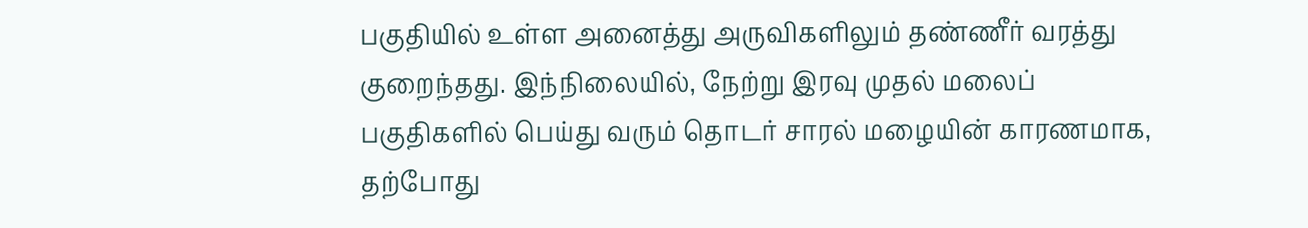பகுதியில் உள்ள அனைத்து அருவிகளிலும் தண்ணீர் வரத்து குறைந்தது. இந்நிலையில், நேற்று இரவு முதல் மலைப் பகுதிகளில் பெய்து வரும் தொடர் சாரல் மழையின் காரணமாக, தற்போது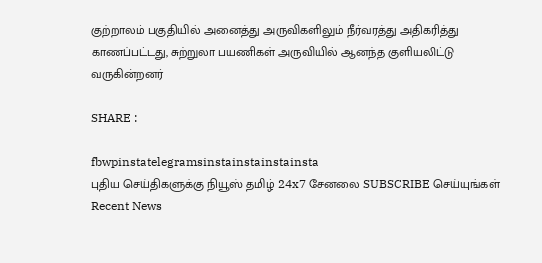குற்றாலம் பகுதியில் அனைத்து அருவிகளிலும் நீர்வரத்து அதிகரித்து காணப்பட்டது, சுற்றுலா பயணிகள் அருவியில் ஆனந்த குளியலிட்டு வருகின்றனர்

SHARE :

fbwpinstatelegramsinstainstainstainsta
புதிய செய்திகளுக்கு நியூஸ் தமிழ் 24x7 சேனலை SUBSCRIBE செய்யுங்கள்
Recent News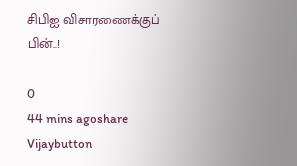சிபிஐ விசாரணைக்குப் பின்..!

0
44 mins agoshare
Vijaybutton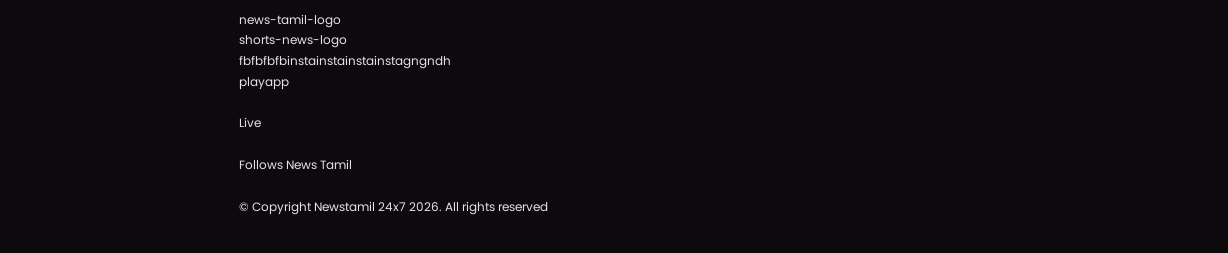news-tamil-logo
shorts-news-logo
fbfbfbfbinstainstainstainstagngndh
playapp

Live

Follows News Tamil

© Copyright Newstamil 24x7 2026. All rights reserved